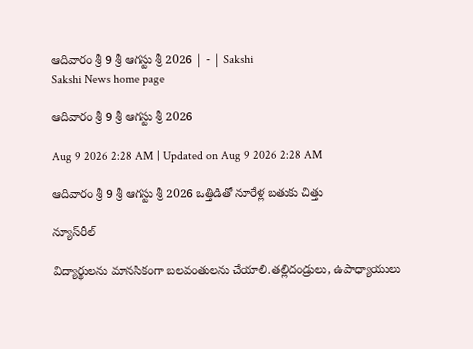ఆదివారం శ్రీ 9 శ్రీ ఆగస్టు శ్రీ 2026 | - | Sakshi
Sakshi News home page

ఆదివారం శ్రీ 9 శ్రీ ఆగస్టు శ్రీ 2026

Aug 9 2026 2:28 AM | Updated on Aug 9 2026 2:28 AM

ఆదివారం శ్రీ 9 శ్రీ ఆగస్టు శ్రీ 2026 ఒత్తిడితో నూరేళ్ల బతుకు చిత్తు

న్యూస్‌రీల్‌

విద్యార్థులను మానసికంగా బలవంతులను చేయాలి.తల్లిదండ్రులు, ఉపాధ్యాయులు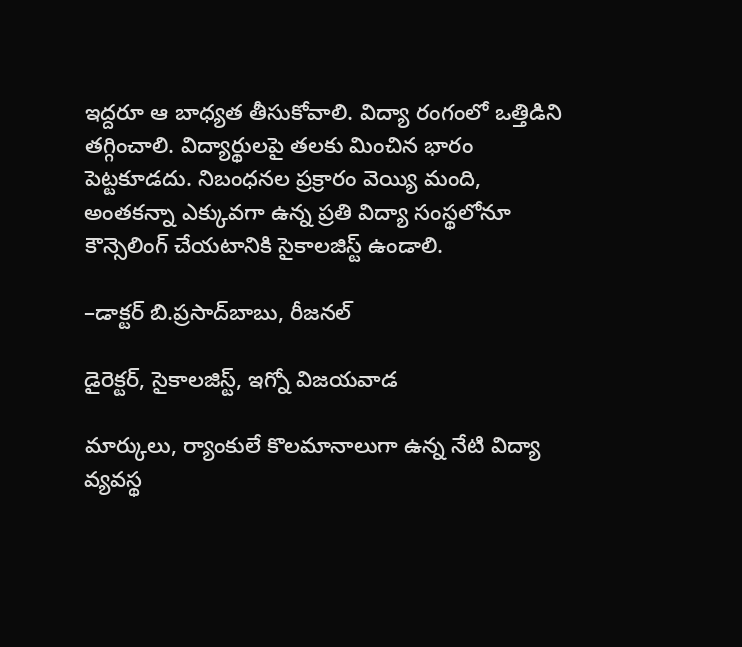ఇద్దరూ ఆ బాధ్యత తీసుకోవాలి. విద్యా రంగంలో ఒత్తిడిని తగ్గించాలి. విద్యార్థులపై తలకు మించిన భారం పెట్టకూడదు. నిబంధనల ప్రక్రారం వెయ్యి మంది, అంతకన్నా ఎక్కువగా ఉన్న ప్రతి విద్యా సంస్థలోనూ కౌన్సెలింగ్‌ చేయటానికి సైకాలజిస్ట్‌ ఉండాలి.

–డాక్టర్‌ బి.ప్రసాద్‌బాబు, రీజనల్‌

డైరెక్టర్‌, సైకాలజిస్ట్‌, ఇగ్నో విజయవాడ

మార్కులు, ర్యాంకులే కొలమానాలుగా ఉన్న నేటి విద్యా వ్యవస్థ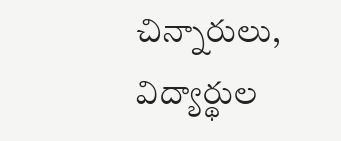చిన్నారులు, విద్యార్థుల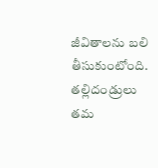జీవితాలను బలి తీసుకుంటోంది. తల్లిదండ్రులు తమ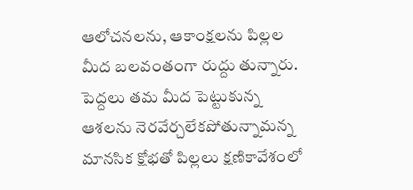ఆలోచనలను, ఆకాంక్షలను పిల్లల మీద బలవంతంగా రుద్దు తున్నారు. పెద్దలు తమ మీద పెట్టుకున్న ఆశలను నెరవేర్చలేకపోతున్నామన్న మానసిక క్షోభతో పిల్లలు క్షణికావేశంలో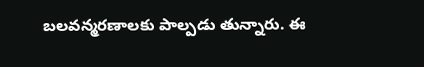బలవన్మరణాలకు పాల్పడు తున్నారు. ఈ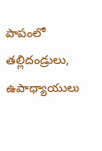పాపంలో తల్లిదండ్రులు, ఉపాధ్యాయులు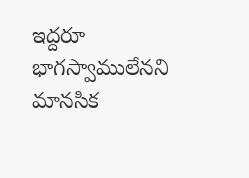ఇద్దరూ భాగస్వాములేనని మానసిక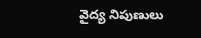వైద్య నిపుణులు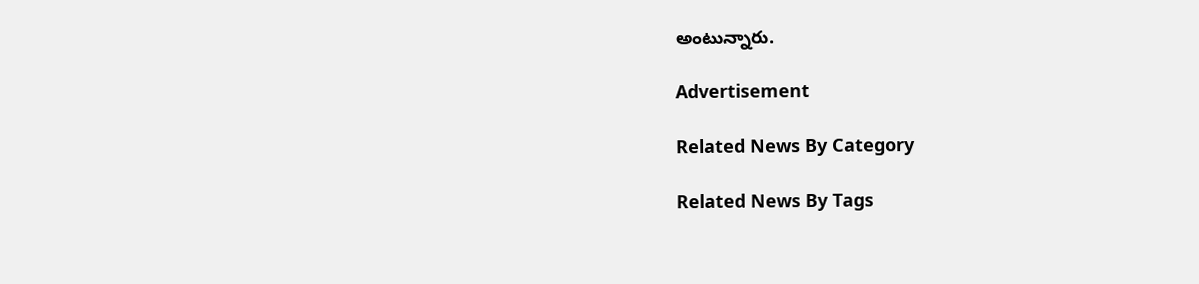అంటున్నారు.

Advertisement

Related News By Category

Related News By Tags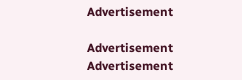Advertisement

Advertisement
Advertisement